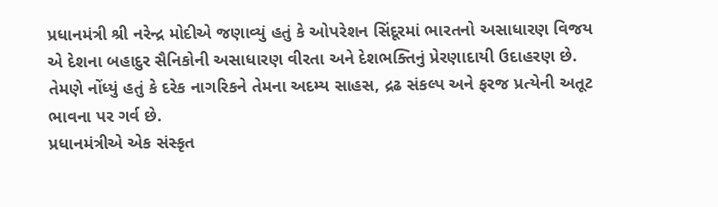પ્રધાનમંત્રી શ્રી નરેન્દ્ર મોદીએ જણાવ્યું હતું કે ઓપરેશન સિંદૂરમાં ભારતનો અસાધારણ વિજય એ દેશના બહાદુર સૈનિકોની અસાધારણ વીરતા અને દેશભક્તિનું પ્રેરણાદાયી ઉદાહરણ છે. તેમણે નોંધ્યું હતું કે દરેક નાગરિકને તેમના અદમ્ય સાહસ, દ્રઢ સંકલ્પ અને ફરજ પ્રત્યેની અતૂટ ભાવના પર ગર્વ છે.
પ્રધાનમંત્રીએ એક સંસ્કૃત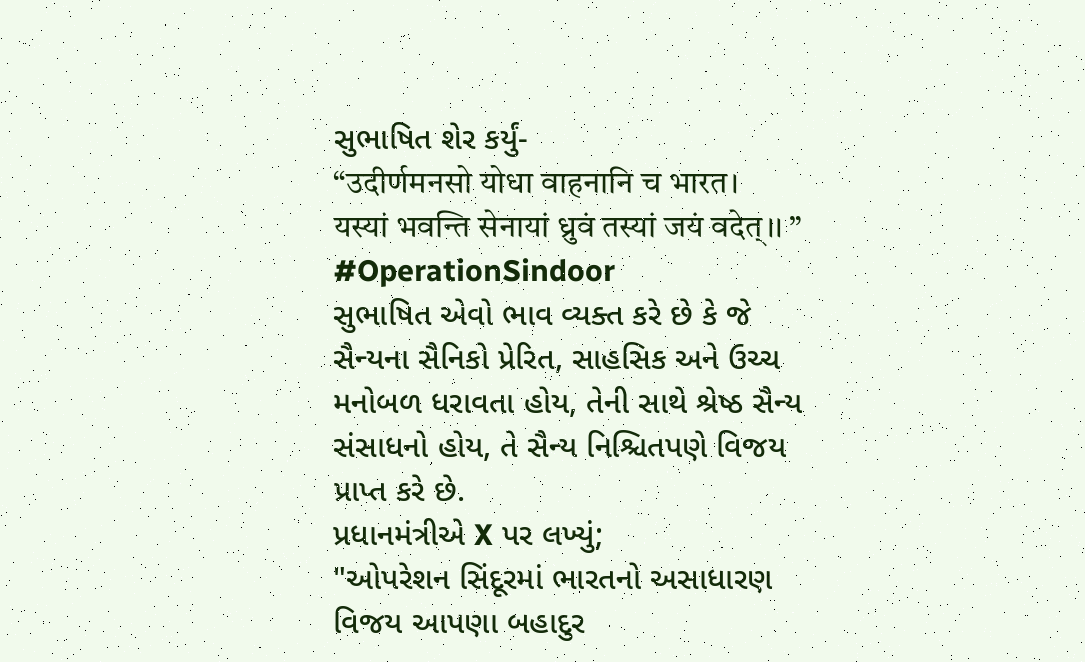સુભાષિત શેર કર્યું-
“उदीर्णमनसो योधा वाहनानि च भारत।
यस्यां भवन्ति सेनायां ध्रुवं तस्यां जयं वदेत्।। ”
#OperationSindoor
સુભાષિત એવો ભાવ વ્યક્ત કરે છે કે જે સૈન્યના સૈનિકો પ્રેરિત, સાહસિક અને ઉચ્ચ મનોબળ ધરાવતા હોય, તેની સાથે શ્રેષ્ઠ સૈન્ય સંસાધનો હોય, તે સૈન્ય નિશ્ચિતપણે વિજય પ્રાપ્ત કરે છે.
પ્રધાનમંત્રીએ X પર લખ્યું;
"ઓપરેશન સિંદૂરમાં ભારતનો અસાધારણ વિજય આપણા બહાદુર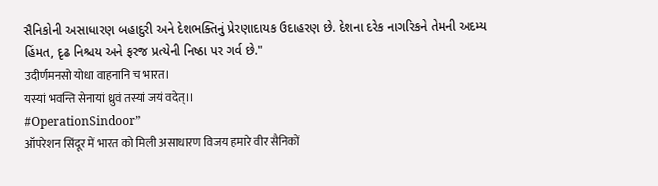સૈનિકોની અસાધારણ બહાદુરી અને દેશભક્તિનું પ્રેરણાદાયક ઉદાહરણ છે. દેશના દરેક નાગરિકને તેમની અદમ્ય હિંમત, દૃઢ નિશ્ચય અને ફરજ પ્રત્યેની નિષ્ઠા પર ગર્વ છે."
उदीर्णमनसो योधा वाहनानि च भारत।
यस्यां भवन्ति सेनायां ध्रुवं तस्यां जयं वदेत्।।
#OperationSindoor”
ऑपरेशन सिंदूर में भारत को मिली असाधारण विजय हमारे वीर सैनिकों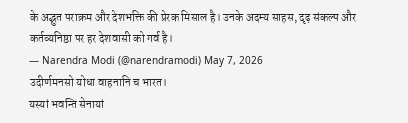के अद्भुत पराक्रम और देशभक्ति की प्रेरक मिसाल है। उनके अदम्य साहस, दृढ़ संकल्प और कर्तव्यनिष्ठा पर हर देशवासी को गर्व है।
— Narendra Modi (@narendramodi) May 7, 2026
उदीर्णमनसो योधा वाहनानि च भारत।
यस्यां भवन्ति सेनायां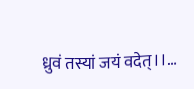ध्रुवं तस्यां जयं वदेत्।।…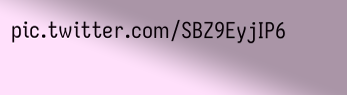pic.twitter.com/SBZ9EyjIP6